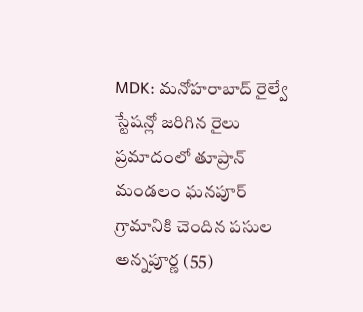MDK: మనోహరాబాద్ రైల్వే స్టేషన్లో జరిగిన రైలు ప్రమాదంలో తూప్రాన్ మండలం ఘనపూర్ గ్రామానికి చెందిన పసుల అన్నపూర్ణ (55)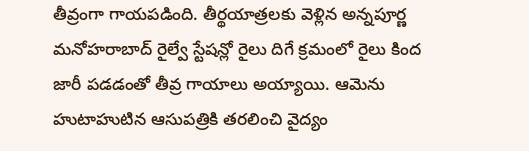తీవ్రంగా గాయపడింది. తీర్థయాత్రలకు వెళ్లిన అన్నపూర్ణ మనోహరాబాద్ రైల్వే స్టేషన్లో రైలు దిగే క్రమంలో రైలు కింద జారీ పడడంతో తీవ్ర గాయాలు అయ్యాయి. ఆమెను హుటాహుటిన ఆసుపత్రికి తరలించి వైద్యం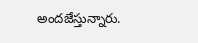అందజేస్తున్నారు.